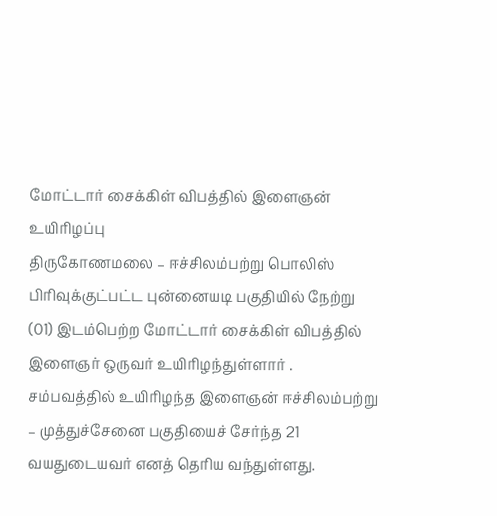மோட்டார் சைக்கிள் விபத்தில் இளைஞன் உயிரிழப்பு
திருகோணமலை – ஈச்சிலம்பற்று பொலிஸ் பிரிவுக்குட்பட்ட புன்னையடி பகுதியில் நேற்று (01) இடம்பெற்ற மோட்டார் சைக்கிள் விபத்தில் இளைஞர் ஒருவர் உயிரிழந்துள்ளார் .
சம்பவத்தில் உயிரிழந்த இளைஞன் ஈச்சிலம்பற்று – முத்துச்சேனை பகுதியைச் சேர்ந்த 21 வயதுடையவர் எனத் தெரிய வந்துள்ளது.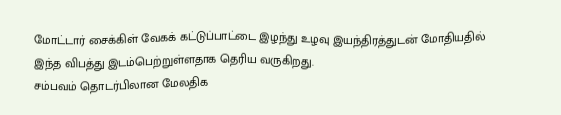மோட்டார் சைக்கிள் வேகக் கட்டுப்பாட்டை இழந்து உழவு இயந்திரத்துடன் மோதியதில் இந்த விபத்து இடம்பெற்றுள்ளதாக தெரிய வருகிறது.
சம்பவம் தொடர்பிலான மேலதிக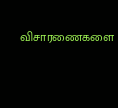விசாரணைகளை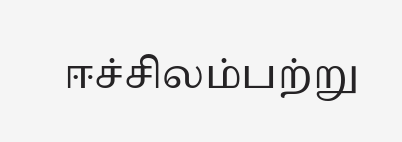ஈச்சிலம்பற்று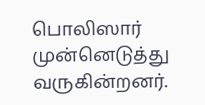பொலிஸார் முன்னெடுத்து வருகின்றனர்.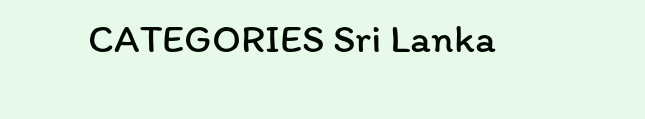CATEGORIES Sri Lanka